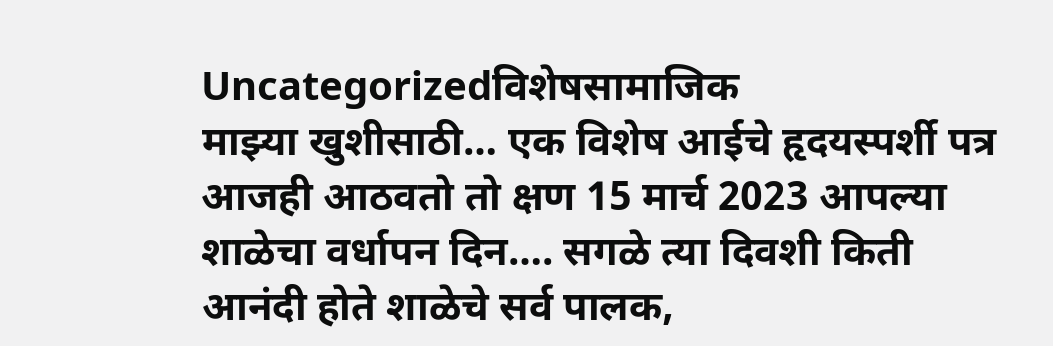Uncategorizedविशेषसामाजिक
माझ्या खुशीसाठी… एक विशेष आईचे हृदयस्पर्शी पत्र
आजही आठवतो तो क्षण 15 मार्च 2023 आपल्या शाळेचा वर्धापन दिन…. सगळे त्या दिवशी किती आनंदी होते शाळेचे सर्व पालक,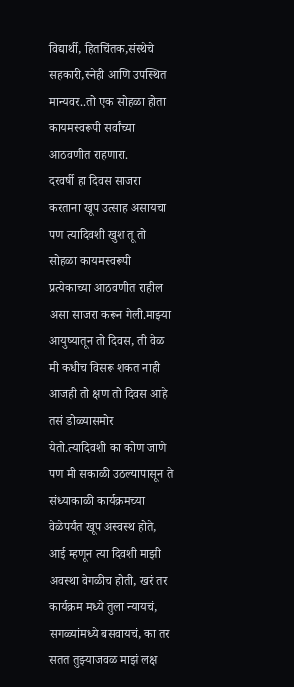विद्यार्थी, हितचिंतक,संस्थेचे सहकारी,स्नेही आणि उपस्थित मान्यवर..तो एक सोहळा होता कायमस्वरूपी सर्वांच्या आठवणीत राहणारा.
दरवर्षी हा दिवस साजरा करताना खूप उत्साह असायचा पण त्यादिवशी खुश तू तो सोहळा कायमस्वरूपी प्रत्येकाच्या आठवणीत राहील असा साजरा करून गेली.माझ्या आयुष्यातून तो दिवस, ती वेळ मी कधीच विसरू शकत नाही
आजही तो क्षण तो दिवस आहे तसं डोळ्यासमोर येतो.त्यादिवशी का कोण जाणे पण मी सकाळी उठल्यापासून ते संध्याकाळी कार्यक्रमच्या वेळेपर्यंत खूप अस्वस्थ होते, आई म्हणून त्या दिवशी माझी अवस्था वेगळीच होती, खरं तर कार्यक्रम मध्ये तुला न्यायचं, सगळ्यांमध्ये बसवायचं, का तर सतत तुझ्याजवळ माझं लक्ष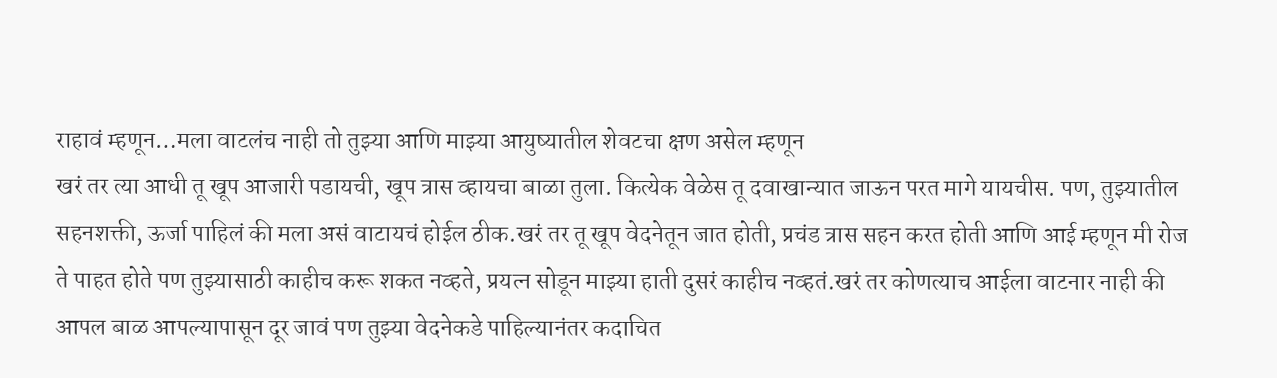राहावं म्हणून…मला वाटलंच नाही तो तुझ्या आणि माझ्या आयुष्यातील शेवटचा क्षण असेल म्हणून
खरं तर त्या आधी तू खूप आजारी पडायची, खूप त्रास व्हायचा बाळा तुला. कित्येक वेळेस तू दवाखान्यात जाऊन परत मागे यायचीस. पण, तुझ्यातील सहनशक्ती, ऊर्जा पाहिलं की मला असं वाटायचं होईल ठीक.खरं तर तू खूप वेदनेतून जात होती, प्रचंड त्रास सहन करत होती आणि आई म्हणून मी रोज ते पाहत होते पण तुझ्यासाठी काहीच करू शकत नव्हते, प्रयत्न सोडून माझ्या हाती दुसरं काहीच नव्हतं.खरं तर कोणत्याच आईला वाटनार नाही की आपल बाळ आपल्यापासून दूर जावं पण तुझ्या वेदनेकडे पाहिल्यानंतर कदाचित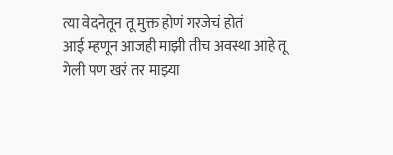त्या वेदनेतून तू मुक्त होणं गरजेचं होतं
आई म्हणून आजही माझी तीच अवस्था आहे तू गेली पण खरं तर माझ्या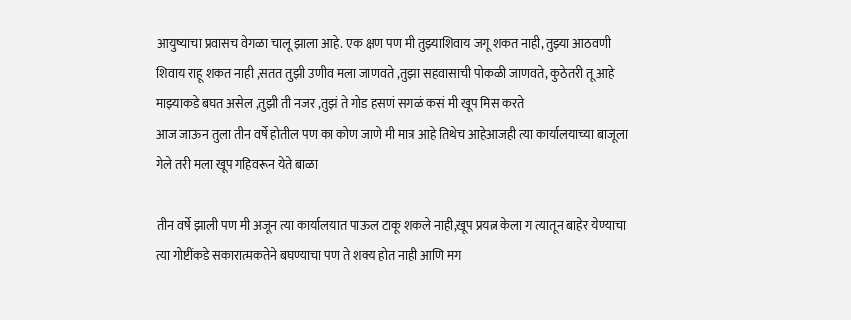आयुष्याचा प्रवासच वेगळा चालू झाला आहे. एक क्षण पण मी तुझ्याशिवाय जगू शकत नाही, तुझ्या आठवणी शिवाय राहू शकत नाही ,सतत तुझी उणीव मला जाणवते ,तुझा सहवासाची पोकळी जाणवते, कुठेतरी तू आहे माझ्याकडे बघत असेल ,तुझी ती नजर ,तुझं ते गोड हसणं सगळं कसं मी खूप मिस करते
आज जाऊन तुला तीन वर्षे होतील पण का कोण जाणे मी मात्र आहे तिथेच आहेआजही त्या कार्यालयाच्या बाजूला गेले तरी मला खूप गहिवरून येते बाळा

तीन वर्षे झाली पण मी अजून त्या कार्यालयात पाऊल टाकू शकले नाही,खूप प्रयत्न केला ग त्यातून बाहेर येण्याचा त्या गोष्टींकडे सकारात्मकतेने बघण्याचा पण ते शक्य होत नाही आणि मग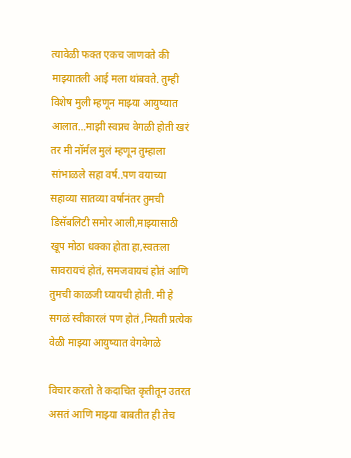त्यावेळी फक्त एकच जाणवते की माझ्यातली आई मला थांबवते. तुम्ही विशेष मुली म्हणून माझ्या आयुष्यात आलात…माझी स्वप्नच वेगळी होती खरं तर मी नॉर्मल मुलं म्हणून तुम्हाला सांभाळले सहा वर्ष..पण वयाच्या सहाव्या सातव्या वर्षानंतर तुमची डिसॅबलिटी समोर आली,माझ्यासाठी खूप मोठा धक्का होता हा,स्वतःला सावरायचं होतं, समजवायचं होतं आणि तुमची काळजी घ्यायची होती. मी हे सगळं स्वीकारलं पण होतं ,नियती प्रत्येक वेळी माझ्या आयुष्यात वेगवेगळे

विचार करतो ते कदाचित कृतीतून उतरत असतं आणि माझ्या बाबतीत ही तेच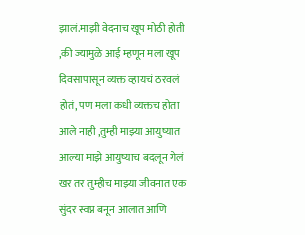झालं.माझी वेदनाच खूप मोठी होती ,की ज्यामुळे आई म्हणून मला खूप दिवसापासून व्यक्त व्हायचं ठरवलं होतं, पण मला कधी व्यक्तच होता आले नाही ,तुम्ही माझ्या आयुष्यात आल्या माझे आयुष्याच बदलून गेलं
खर तर तुम्हीच माझ्या जीवनात एक सुंदर स्वप्न बनून आलात आणि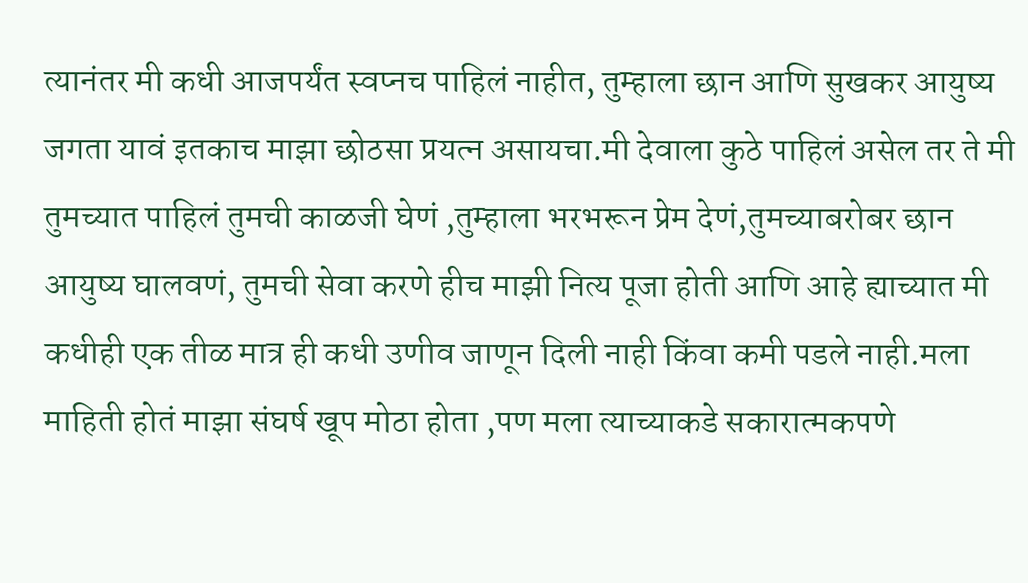त्यानंतर मी कधी आजपर्यंत स्वप्नच पाहिलं नाहीत, तुम्हाला छान आणि सुखकर आयुष्य जगता यावं इतकाच माझा छोठसा प्रयत्न असायचा.मी देवाला कुठे पाहिलं असेल तर ते मी तुमच्यात पाहिलं तुमची काळजी घेणं ,तुम्हाला भरभरून प्रेम देणं,तुमच्याबरोबर छान आयुष्य घालवणं, तुमची सेवा करणे हीच माझी नित्य पूजा होती आणि आहे ह्याच्यात मी कधीही एक तीळ मात्र ही कधी उणीव जाणून दिली नाही किंवा कमी पडले नाही.मला माहिती होतं माझा संघर्ष खूप मोठा होता ,पण मला त्याच्याकडे सकारात्मकपणे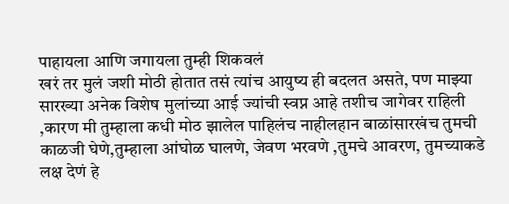पाहायला आणि जगायला तुम्ही शिकवलं
खरं तर मुलं जशी मोठी होतात तसं त्यांच आयुष्य ही बदलत असते, पण माझ्या सारख्या अनेक विशेष मुलांच्या आई ज्यांची स्वप्न आहे तशीच जागेवर राहिली ,कारण मी तुम्हाला कधी मोठ झालेल पाहिलंच नाहीलहान बाळांसारखंच तुमची काळजी घेणे,तुम्हाला आंघोळ घालणे, जेवण भरवणे ,तुमचे आवरण, तुमच्याकडे लक्ष देणं हे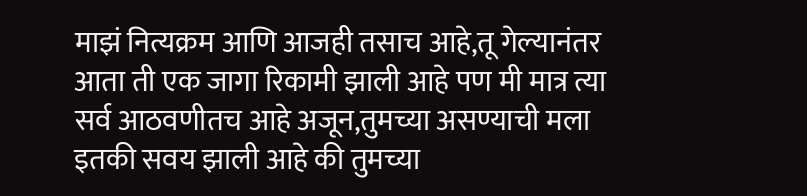माझं नित्यक्रम आणि आजही तसाच आहे,तू गेल्यानंतर आता ती एक जागा रिकामी झाली आहे पण मी मात्र त्या सर्व आठवणीतच आहे अजून,तुमच्या असण्याची मला इतकी सवय झाली आहे की तुमच्या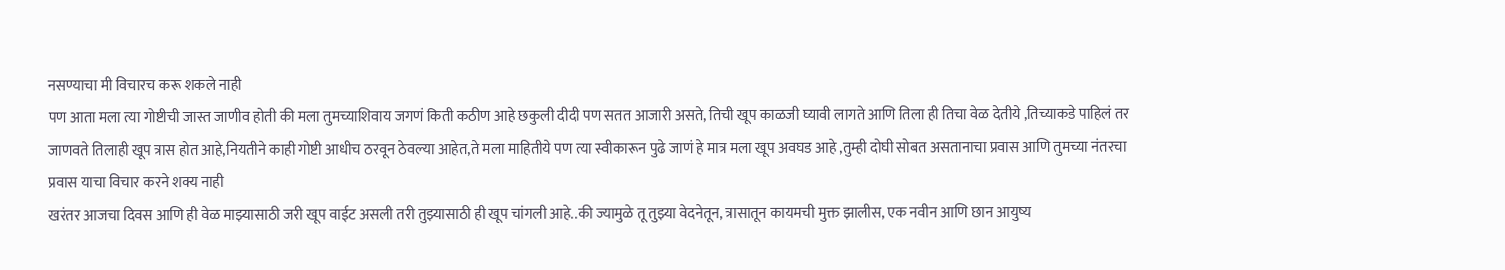नसण्याचा मी विचारच करू शकले नाही
पण आता मला त्या गोष्टीची जास्त जाणीव होती की मला तुमच्याशिवाय जगणं किती कठीण आहे छकुली दीदी पण सतत आजारी असते, तिची खूप काळजी घ्यावी लागते आणि तिला ही तिचा वेळ देतीये ,तिच्याकडे पाहिलं तर जाणवते तिलाही खूप त्रास होत आहे,नियतीने काही गोष्टी आधीच ठरवून ठेवल्या आहेत,ते मला माहितीये पण त्या स्वीकारून पुढे जाणं हे मात्र मला खूप अवघड आहे ,तुम्ही दोघी सोबत असतानाचा प्रवास आणि तुमच्या नंतरचा प्रवास याचा विचार करने शक्य नाही
खरंतर आजचा दिवस आणि ही वेळ माझ्यासाठी जरी खूप वाईट असली तरी तुझ्यासाठी ही खूप चांगली आहे..की ज्यामुळे तू तुझ्या वेदनेतून, त्रासातून कायमची मुक्त झालीस, एक नवीन आणि छान आयुष्य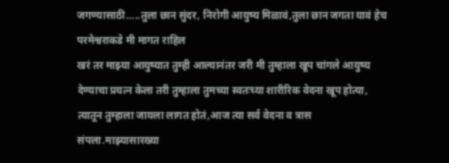जगण्यासाठी…..तुला छान सुंदर, निरोगी आयुष्य मिळावं,तुला छान जगता यावं हेच परमेश्वराकडे मी मागत राहिल
खरं तर माझ्या आयुष्यात तुम्ही आल्यानंतर जरी मी तुम्हाला खूप चांगले आयुष्य देण्याचा प्रयत्न केला तरी तुम्हाला तुमच्या स्वतःच्या शारीरिक वेदना खूप होत्या, त्यातून तुम्हाला जायला लागत होतं,आज त्या सर्व वेदना व त्रास संपला.माझ्यासारख्या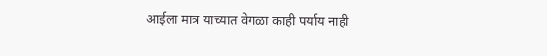आईला मात्र याच्यात वेगळा काही पर्याय नाही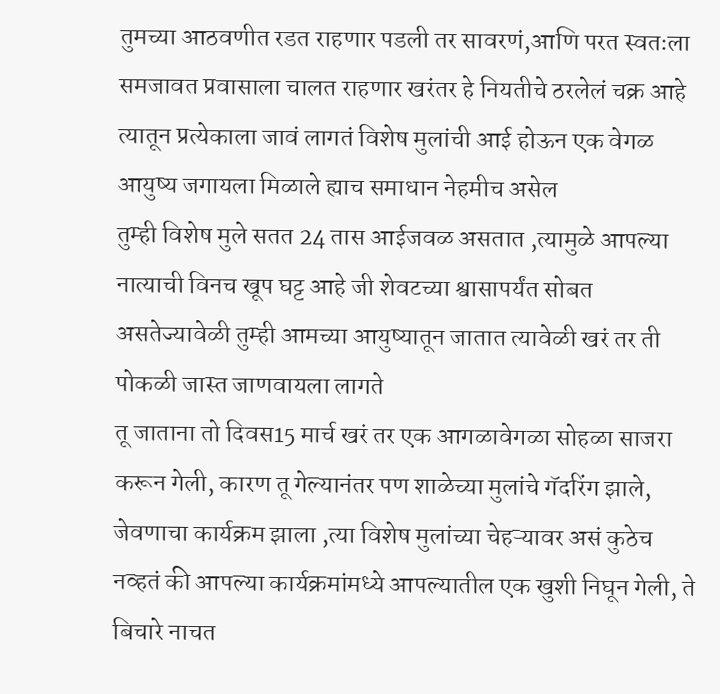तुमच्या आठवणीत रडत राहणार पडली तर सावरणं,आणि परत स्वतःला समजावत प्रवासाला चालत राहणार खरंतर हे नियतीचे ठरलेलं चक्र आहे त्यातून प्रत्येकाला जावं लागतं विशेष मुलांची आई होऊन एक वेगळ आयुष्य जगायला मिळाले ह्याच समाधान नेहमीच असेल
तुम्ही विशेष मुले सतत 24 तास आईजवळ असतात ,त्यामुळे आपल्या नात्याची विनच खूप घट्ट आहे जी शेवटच्या श्वासापर्यंत सोबत असतेज्यावेळी तुम्ही आमच्या आयुष्यातून जातात त्यावेळी खरं तर ती पोकळी जास्त जाणवायला लागते
तू जाताना तो दिवस15 मार्च खरं तर एक आगळावेगळा सोहळा साजरा करून गेली, कारण तू गेल्यानंतर पण शाळेच्या मुलांचे गॅदरिंग झाले, जेवणाचा कार्यक्रम झाला ,त्या विशेष मुलांच्या चेहऱ्यावर असं कुठेच नव्हतं की आपल्या कार्यक्रमांमध्ये आपल्यातील एक खुशी निघून गेली, ते बिचारे नाचत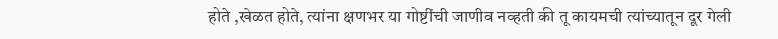होते ,खेळत होते, त्यांना क्षणभर या गोष्टींची जाणीव नव्हती की तू कायमची त्यांच्यातून दूर गेली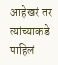आहेखरं तर त्यांच्याकडे पाहिलं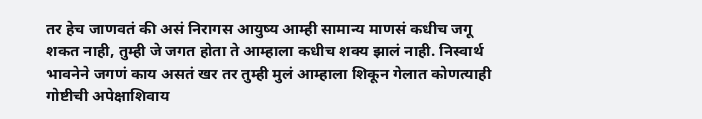तर हेच जाणवतं की असं निरागस आयुष्य आम्ही सामान्य माणसं कधीच जगू शकत नाही, तुम्ही जे जगत होता ते आम्हाला कधीच शक्य झालं नाही. निस्वार्थ भावनेने जगणं काय असतं खर तर तुम्ही मुलं आम्हाला शिकून गेलात कोणत्याही गोष्टीची अपेक्षाशिवाय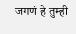जगणं हे तुम्ही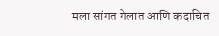मला सांगत गेलात आणि कदाचित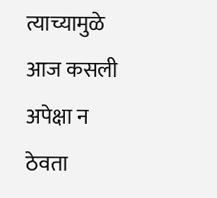त्याच्यामुळे आज कसली अपेक्षा न ठेवता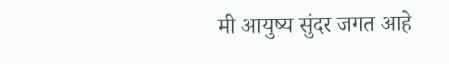मी आयुष्य सुंदर जगत आहे